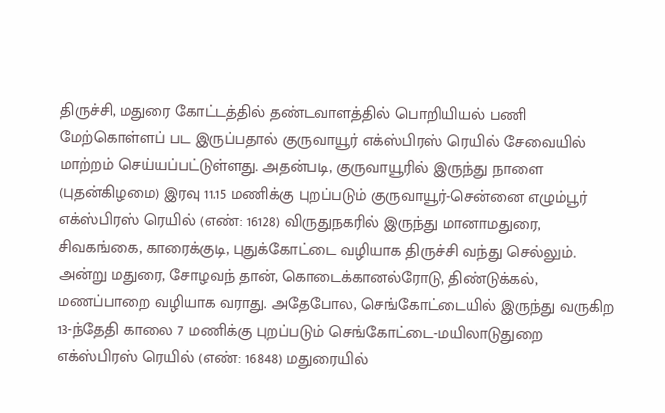திருச்சி, மதுரை கோட்டத்தில் தண்டவாளத்தில் பொறியியல் பணி மேற்கொள்ளப் பட இருப்பதால் குருவாயூர் எக்ஸ்பிரஸ் ரெயில் சேவையில் மாற்றம் செய்யப்பட்டுள்ளது. அதன்படி, குருவாயூரில் இருந்து நாளை (புதன்கிழமை) இரவு 11.15 மணிக்கு புறப்படும் குருவாயூர்-சென்னை எழும்பூர் எக்ஸ்பிரஸ் ரெயில் (எண்: 16128) விருதுநகரில் இருந்து மானாமதுரை, சிவகங்கை, காரைக்குடி, புதுக்கோட்டை வழியாக திருச்சி வந்து செல்லும். அன்று மதுரை, சோழவந் தான், கொடைக்கானல்ரோடு, திண்டுக்கல், மணப்பாறை வழியாக வராது. அதேபோல, செங்கோட்டையில் இருந்து வருகிற 13-ந்தேதி காலை 7 மணிக்கு புறப்படும் செங்கோட்டை-மயிலாடுதுறை எக்ஸ்பிரஸ் ரெயில் (எண்: 16848) மதுரையில்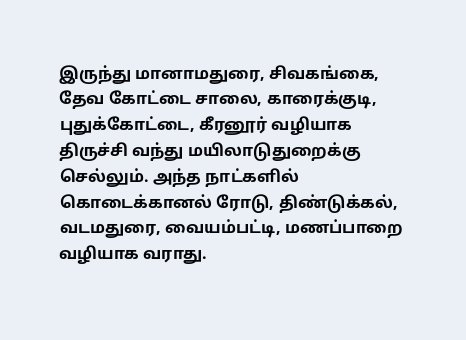இருந்து மானாமதுரை, சிவகங்கை, தேவ கோட்டை சாலை, காரைக்குடி, புதுக்கோட்டை, கீரனூர் வழியாக திருச்சி வந்து மயிலாடுதுறைக்கு செல்லும். அந்த நாட்களில் கொடைக்கானல் ரோடு, திண்டுக்கல், வடமதுரை, வையம்பட்டி, மணப்பாறை வழியாக வராது.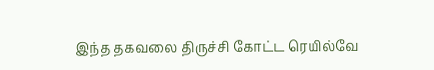இந்த தகவலை திருச்சி கோட்ட ரெயில்வே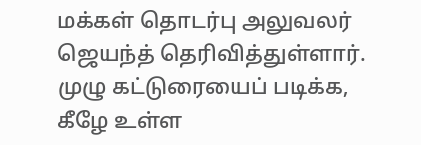மக்கள் தொடர்பு அலுவலர் ஜெயந்த் தெரிவித்துள்ளார். முழு கட்டுரையைப் படிக்க, கீழே உள்ள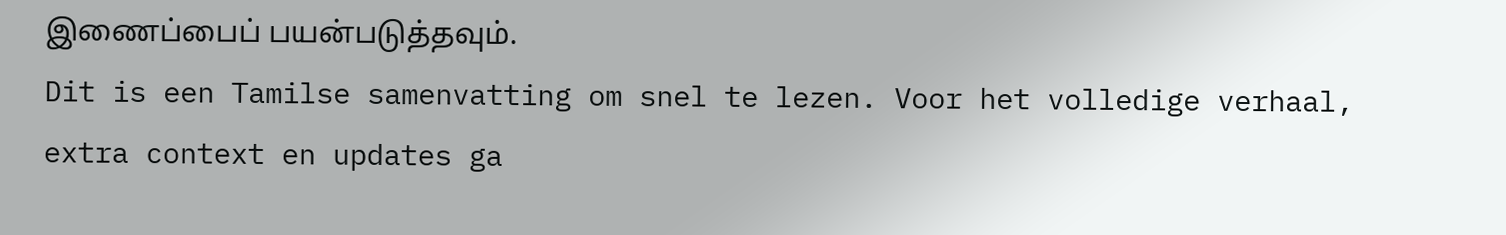இணைப்பைப் பயன்படுத்தவும்.
Dit is een Tamilse samenvatting om snel te lezen. Voor het volledige verhaal, extra context en updates ga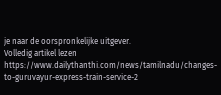je naar de oorspronkelijke uitgever.
Volledig artikel lezen
https://www.dailythanthi.com/news/tamilnadu/changes-to-guruvayur-express-train-service-2